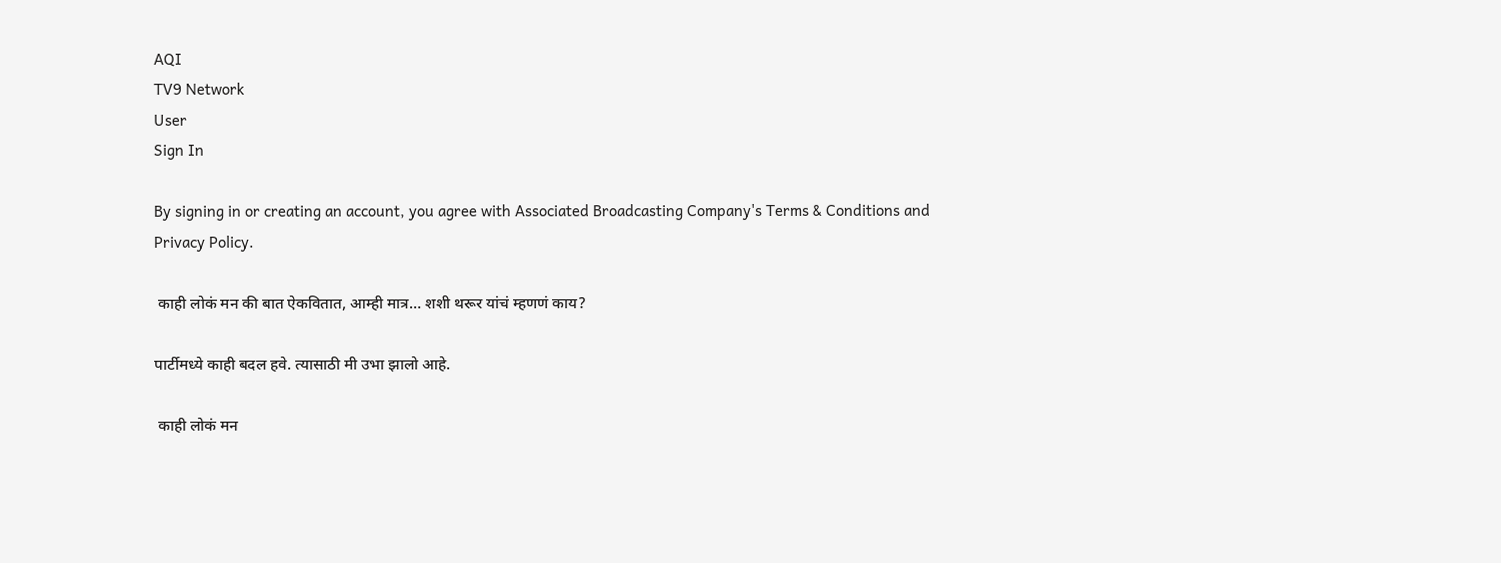AQI
TV9 Network
User
Sign In

By signing in or creating an account, you agree with Associated Broadcasting Company's Terms & Conditions and Privacy Policy.

 काही लोकं मन की बात ऐकवितात, आम्ही मात्र… शशी थरूर यांचं म्हणणं काय?

पार्टीमध्ये काही बदल हवे. त्यासाठी मी उभा झालो आहे.

 काही लोकं मन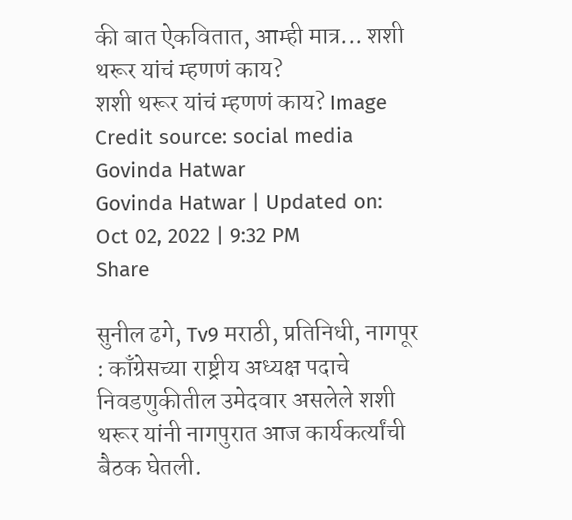की बात ऐकवितात, आम्ही मात्र... शशी थरूर यांचं म्हणणं काय?
शशी थरूर यांचं म्हणणं काय? Image Credit source: social media
Govinda Hatwar
Govinda Hatwar | Updated on: Oct 02, 2022 | 9:32 PM
Share

सुनील ढगे, Tv9 मराठी, प्रतिनिधी, नागपूर : काँग्रेसच्या राष्ट्रीय अध्यक्ष पदाचे निवडणुकीतील उमेदवार असलेले शशी थरूर यांनी नागपुरात आज कार्यकर्त्यांची बैठक घेतली.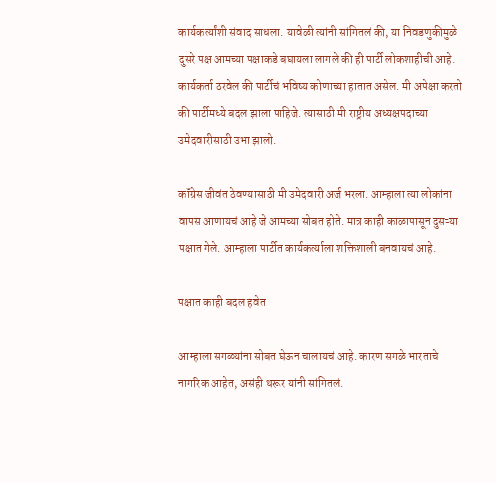कार्यकर्त्यांशी संवाद साधला. यावेळी त्यांनी सांगितलं की, या निवडणुकीमुळे दुसरे पक्ष आमच्या पक्षाकडे बघायला लागले की ही पार्टी लोकशाहीची आहे. कार्यकर्ता ठरवेल की पार्टीचं भविष्य कोणाच्या हातात असेल. मी अपेक्षा करतो की पार्टीमध्ये बदल झाला पाहिजे. त्यासाठी मी राष्ट्रीय अध्यक्षपदाच्या उमेदवारीसाठी उभा झालो.

कॉंग्रेस जीवंत ठेवण्यासाठी मी उमेदवारी अर्ज भरला. आम्हाला त्या लोकांना वापस आणायचं आहे जे आमच्या सोबत होते. मात्र काही काळापासून दुसऱ्या पक्षात गेले. आम्हाला पार्टीत कार्यकर्त्याला शक्तिशाली बनवायचं आहे.

पक्षात काही बदल हवेत

आम्हाला सगळ्यांना सोबत घेऊन चालायचं आहे. कारण सगळे भारताचे नागरिक आहेत, असंही थरूर यांनी सांगितलं.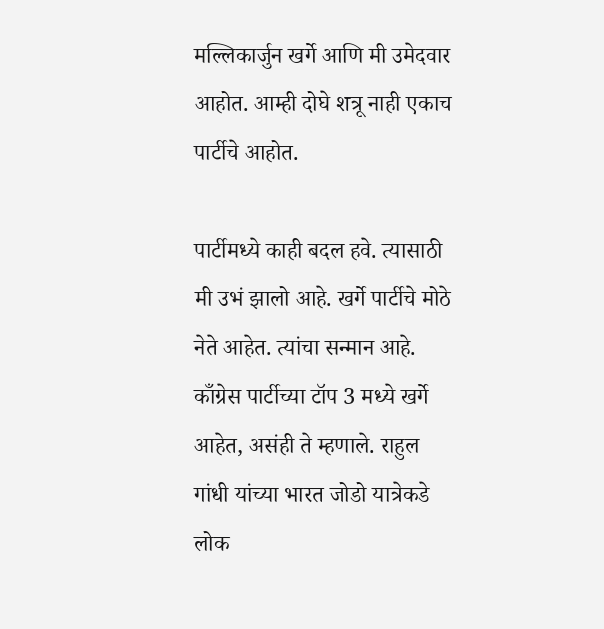मल्लिकार्जुन खर्गे आणि मी उमेदवार आहोत. आम्ही दोघे शत्रू नाही एकाच पार्टीचे आहोत.

पार्टीमध्ये काही बदल हवे. त्यासाठी मी उभं झालो आहे. खर्गे पार्टीचे मोठे नेते आहेत. त्यांचा सन्मान आहे. काँग्रेस पार्टीच्या टॉप 3 मध्ये खर्गे आहेत, असंही ते म्हणाले. राहुल गांधी यांच्या भारत जोडो यात्रेकडे लोक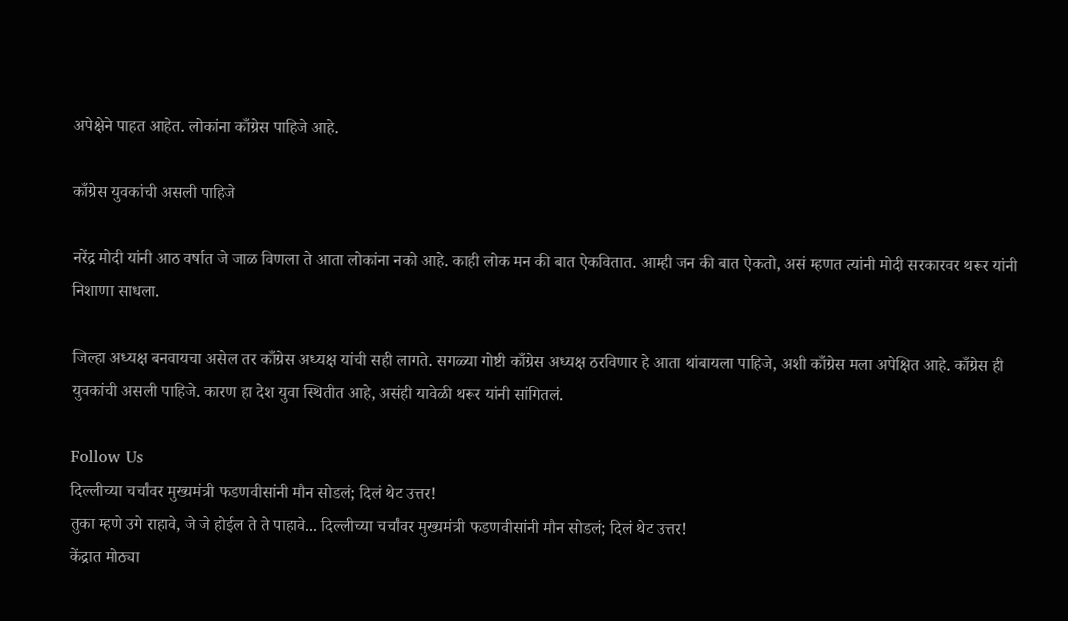अपेक्षेने पाहत आहेत. लोकांना काँग्रेस पाहिजे आहे.

काँग्रेस युवकांची असली पाहिजे

नरेंद्र मोदी यांनी आठ वर्षात जे जाळ विणला ते आता लोकांना नको आहे. काही लोक मन की बात ऐकवितात. आम्ही जन की बात ऐकतो, असं म्हणत त्यांनी मोदी सरकारवर थरूर यांनी निशाणा साधला.

जिल्हा अध्यक्ष बनवायचा असेल तर काँग्रेस अध्यक्ष यांची सही लागते. सगळ्या गोष्टी काँग्रेस अध्यक्ष ठरविणार हे आता थांबायला पाहिजे, अशी काँग्रेस मला अपेक्षित आहे. काँग्रेस ही युवकांची असली पाहिजे. कारण हा देश युवा स्थितीत आहे, असंही यावेळी थरूर यांनी सांगितलं.

Follow Us
दिल्लीच्या चर्चांवर मुख्यमंत्री फडणवीसांनी मौन सोडलं; दिलं थेट उत्तर!
तुका म्हणे उगे राहावे, जे जे होईल ते ते पाहावे... दिल्लीच्या चर्चांवर मुख्यमंत्री फडणवीसांनी मौन सोडलं; दिलं थेट उत्तर!
केंद्रात मोठ्या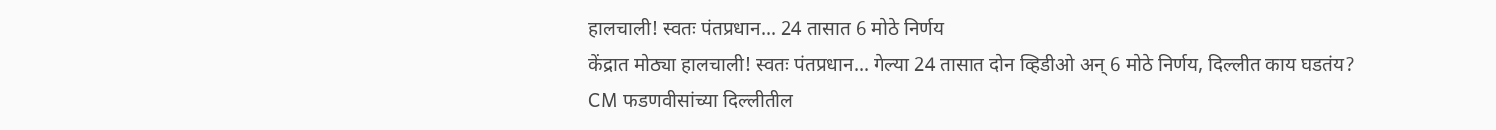हालचाली! स्वतः पंतप्रधान... 24 तासात 6 मोठे निर्णय
केंद्रात मोठ्या हालचाली! स्वतः पंतप्रधान... गेल्या 24 तासात दोन व्हिडीओ अन् 6 मोठे निर्णय, दिल्लीत काय घडतंय?
CM फडणवीसांच्या दिल्लीतील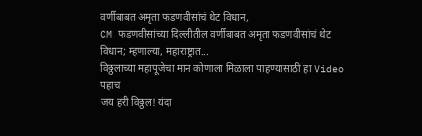वर्णीबाबत अमृता फडणवीसांचं थेट विधान,
CM फडणवीसांच्या दिल्लीतील वर्णीबाबत अमृता फडणवीसांचं थेट विधान; म्हणाल्या, महाराष्ट्रात...
विठ्ठलाच्या महापूजेचा मान कोणाला मिळाला पाहण्यासाठी हा Video पहाच
जय हरी विठ्ठल! यंदा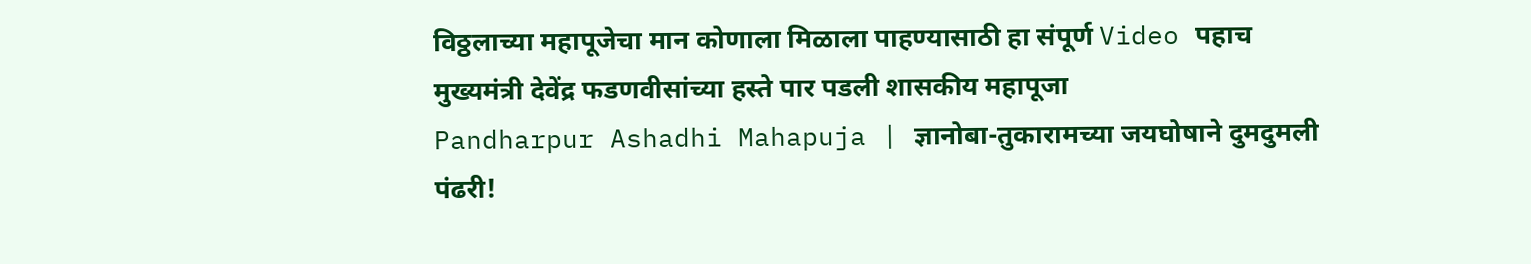विठ्ठलाच्या महापूजेचा मान कोणाला मिळाला पाहण्यासाठी हा संपूर्ण Video पहाच
मुख्यमंत्री देवेंद्र फडणवीसांच्या हस्ते पार पडली शासकीय महापूजा
Pandharpur Ashadhi Mahapuja | ज्ञानोबा-तुकारामच्या जयघोषाने दुमदुमली पंढरी!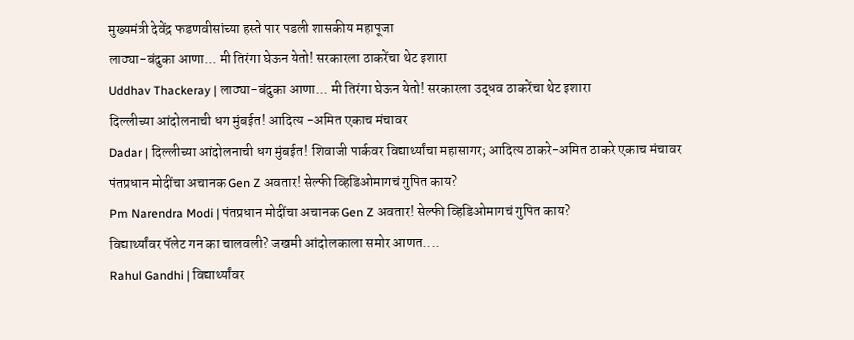मुख्यमंत्री देवेंद्र फडणवीसांच्या हस्ते पार पडली शासकीय महापूजा
लाठ्या-बंदुका आणा... मी तिरंगा घेऊन येतो! सरकारला ठाकरेंचा थेट इशारा
Uddhav Thackeray | लाठ्या-बंदुका आणा... मी तिरंगा घेऊन येतो! सरकारला उद्धव ठाकरेंचा थेट इशारा
दिल्लीच्या आंदोलनाची धग मुंबईत! आदित्य -अमित एकाच मंचावर
Dadar | दिल्लीच्या आंदोलनाची धग मुंबईत! शिवाजी पार्कवर विद्यार्थ्यांचा महासागर; आदित्य ठाकरे-अमित ठाकरे एकाच मंचावर
पंतप्रधान मोदींचा अचानक Gen Z अवतार! सेल्फी व्हिडिओमागचं गुपित काय?
Pm Narendra Modi | पंतप्रधान मोदींचा अचानक Gen Z अवतार! सेल्फी व्हिडिओमागचं गुपित काय?
विद्यार्थ्यांवर पॅलेट गन का चालवली? जखमी आंदोलकाला समोर आणत....
Rahul Gandhi | विद्यार्थ्यांवर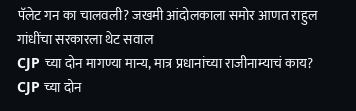पॅलेट गन का चालवली? जखमी आंदोलकाला समोर आणत राहुल गांधींचा सरकारला थेट सवाल
CJP च्या दोन मागण्या मान्य, मात्र प्रधानांच्या राजीनाम्याचं काय?
CJP च्या दोन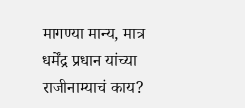मागण्या मान्य, मात्र धर्मेंद्र प्रधान यांच्या राजीनाम्याचं काय?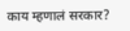काय म्हणालं सरकार?